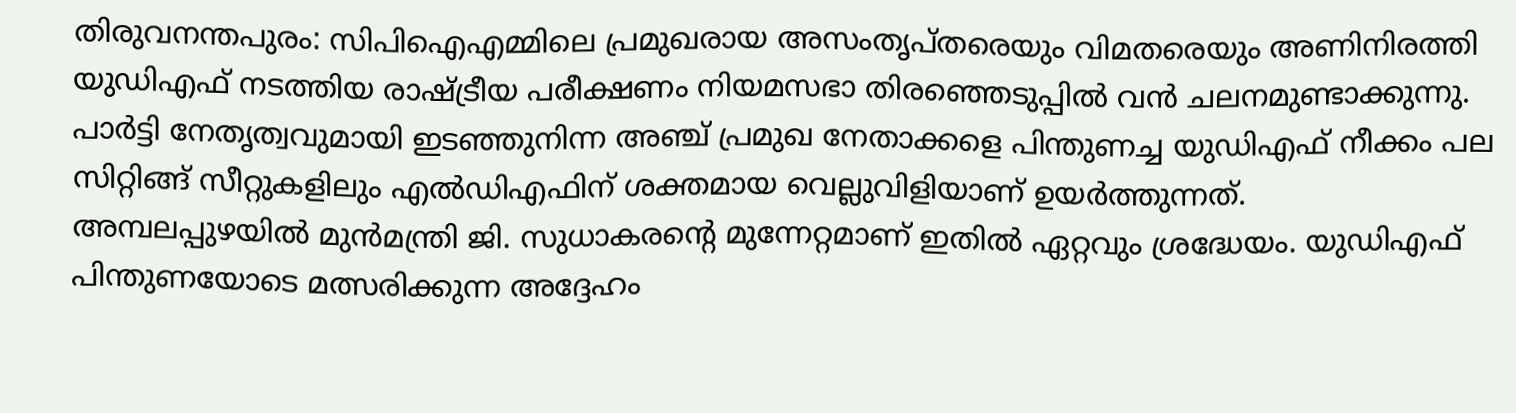തിരുവനന്തപുരം: സിപിഐഎമ്മിലെ പ്രമുഖരായ അസംതൃപ്തരെയും വിമതരെയും അണിനിരത്തി യുഡിഎഫ് നടത്തിയ രാഷ്ട്രീയ പരീക്ഷണം നിയമസഭാ തിരഞ്ഞെടുപ്പിൽ വൻ ചലനമുണ്ടാക്കുന്നു. പാർട്ടി നേതൃത്വവുമായി ഇടഞ്ഞുനിന്ന അഞ്ച് പ്രമുഖ നേതാക്കളെ പിന്തുണച്ച യുഡിഎഫ് നീക്കം പല സിറ്റിങ്ങ് സീറ്റുകളിലും എൽഡിഎഫിന് ശക്തമായ വെല്ലുവിളിയാണ് ഉയർത്തുന്നത്.
അമ്പലപ്പുഴയിൽ മുൻമന്ത്രി ജി. സുധാകരന്റെ മുന്നേറ്റമാണ് ഇതിൽ ഏറ്റവും ശ്രദ്ധേയം. യുഡിഎഫ് പിന്തുണയോടെ മത്സരിക്കുന്ന അദ്ദേഹം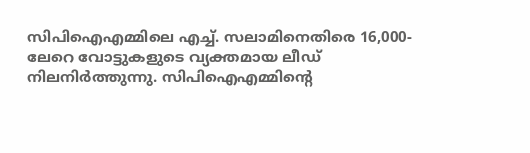സിപിഐഎമ്മിലെ എച്ച്. സലാമിനെതിരെ 16,000-ലേറെ വോട്ടുകളുടെ വ്യക്തമായ ലീഡ് നിലനിർത്തുന്നു. സിപിഐഎമ്മിന്റെ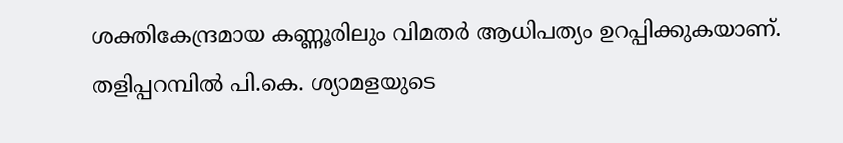ശക്തികേന്ദ്രമായ കണ്ണൂരിലും വിമതർ ആധിപത്യം ഉറപ്പിക്കുകയാണ്. തളിപ്പറമ്പിൽ പി.കെ. ശ്യാമളയുടെ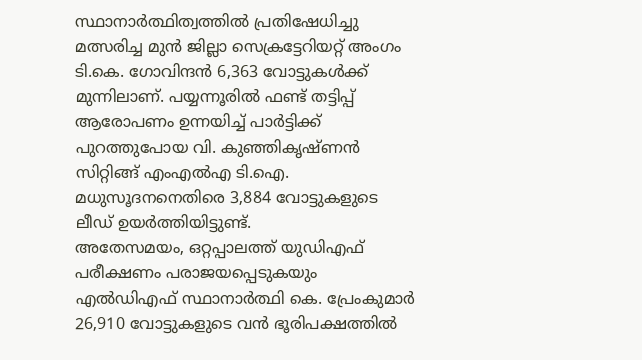സ്ഥാനാർത്ഥിത്വത്തിൽ പ്രതിഷേധിച്ചു മത്സരിച്ച മുൻ ജില്ലാ സെക്രട്ടേറിയറ്റ് അംഗം ടി.കെ. ഗോവിന്ദൻ 6,363 വോട്ടുകൾക്ക് മുന്നിലാണ്. പയ്യന്നൂരിൽ ഫണ്ട് തട്ടിപ്പ് ആരോപണം ഉന്നയിച്ച് പാർട്ടിക്ക് പുറത്തുപോയ വി. കുഞ്ഞികൃഷ്ണൻ സിറ്റിങ്ങ് എംഎൽഎ ടി.ഐ. മധുസൂദനനെതിരെ 3,884 വോട്ടുകളുടെ ലീഡ് ഉയർത്തിയിട്ടുണ്ട്.
അതേസമയം, ഒറ്റപ്പാലത്ത് യുഡിഎഫ് പരീക്ഷണം പരാജയപ്പെടുകയും എൽഡിഎഫ് സ്ഥാനാർത്ഥി കെ. പ്രേംകുമാർ 26,910 വോട്ടുകളുടെ വൻ ഭൂരിപക്ഷത്തിൽ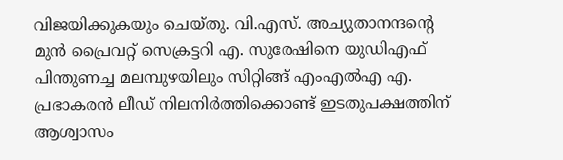വിജയിക്കുകയും ചെയ്തു. വി.എസ്. അച്യുതാനന്ദന്റെ മുൻ പ്രൈവറ്റ് സെക്രട്ടറി എ. സുരേഷിനെ യുഡിഎഫ് പിന്തുണച്ച മലമ്പുഴയിലും സിറ്റിങ്ങ് എംഎൽഎ എ. പ്രഭാകരൻ ലീഡ് നിലനിർത്തിക്കൊണ്ട് ഇടതുപക്ഷത്തിന് ആശ്വാസം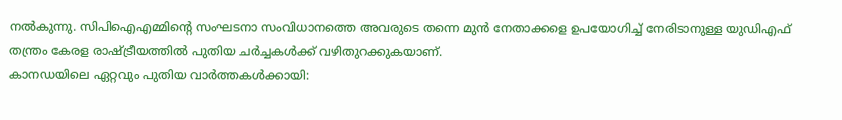നൽകുന്നു. സിപിഐഎമ്മിന്റെ സംഘടനാ സംവിധാനത്തെ അവരുടെ തന്നെ മുൻ നേതാക്കളെ ഉപയോഗിച്ച് നേരിടാനുള്ള യുഡിഎഫ് തന്ത്രം കേരള രാഷ്ട്രീയത്തിൽ പുതിയ ചർച്ചകൾക്ക് വഴിതുറക്കുകയാണ്.
കാനഡയിലെ ഏറ്റവും പുതിയ വാർത്തകൾക്കായി: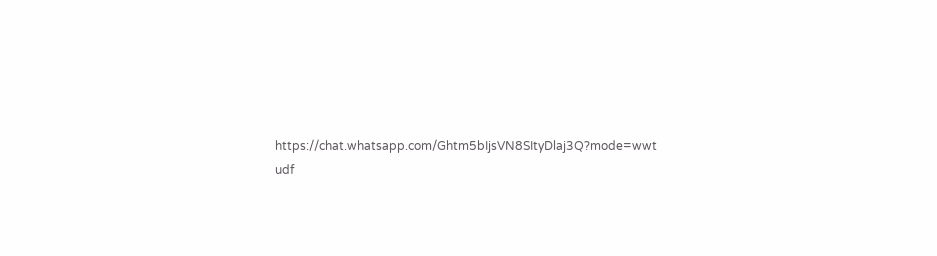https://chat.whatsapp.com/Ghtm5bIjsVN8SItyDlaj3Q?mode=wwt
udf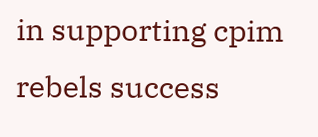in supporting cpim rebels success